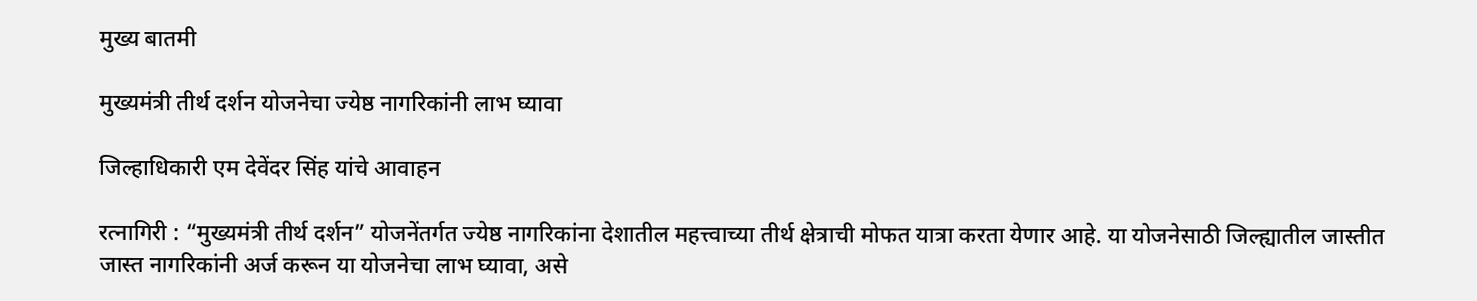मुख्य बातमी

मुख्यमंत्री तीर्थ दर्शन योजनेचा ज्येष्ठ नागरिकांनी लाभ घ्यावा

जिल्हाधिकारी एम देवेंदर सिंह यांचे आवाहन

रत्नागिरी : “मुख्यमंत्री तीर्थ दर्शन” योजनेंतर्गत ज्येष्ठ नागरिकांना देशातील महत्त्वाच्या तीर्थ क्षेत्राची मोफत यात्रा करता येणार आहे. या योजनेसाठी जिल्ह्यातील जास्तीत जास्त नागरिकांनी अर्ज करून या योजनेचा लाभ घ्यावा, असे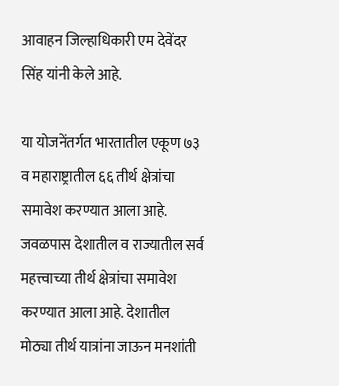आवाहन जिल्हाधिकारी एम देवेंदर सिंह यांनी केले आहे.

या योजनेंतर्गत भारतातील एकूण ७३ व महाराष्ट्रातील ६६ तीर्थ क्षेत्रांचा समावेश करण्यात आला आहे. जवळपास देशातील व राज्यातील सर्व महत्त्वाच्या तीर्थ क्षेत्रांचा समावेश करण्यात आला आहे. देशातील मोठ्या तीर्थ यात्रांना जाऊन मनशांती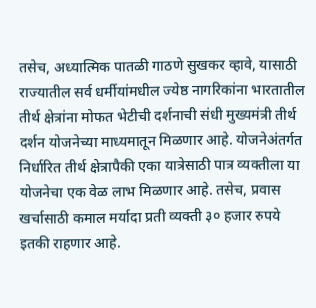तसेच, अध्यात्मिक पातळी गाठणे सुखकर व्हावे, यासाठी राज्यातील सर्व धर्मीयांमधील ज्येष्ठ नागरिकांना भारतातील तीर्थ क्षेत्रांना मोफत भेटीची दर्शनाची संधी मुख्यमंत्री तीर्थ दर्शन योजनेच्या माध्यमातून मिळणार आहे. योजनेअंतर्गत निर्धारित तीर्थ क्षेत्रापैकी एका यात्रेसाठी पात्र व्यक्तीला या योजनेचा एक वेळ लाभ मिळणार आहे. तसेच, प्रवास खर्चासाठी कमाल मर्यादा प्रती व्यक्ती ३० हजार रुपये इतकी राहणार आहे.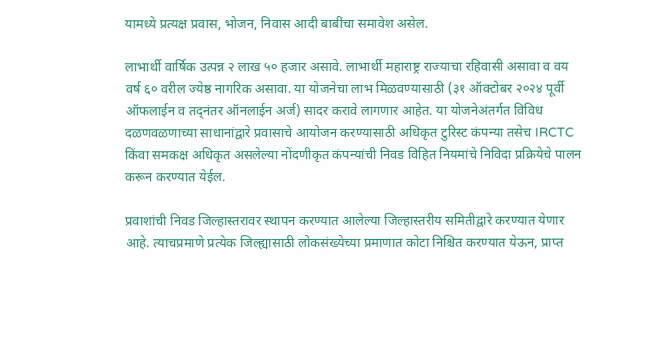यामध्ये प्रत्यक्ष प्रवास, भोजन, निवास आदी बाबींचा समावेश असेल.

लाभार्थी वार्षिक उत्पन्न २ लाख ५० हजार असावे. लाभार्थी महाराष्ट्र राज्याचा रहिवासी असावा व वय वर्ष ६० वरील ज्येष्ठ नागरिक असावा. या योजनेचा लाभ मिळवण्यासाठी (३१ ऑक्टोबर २०२४ पूर्वी ऑफलाईन व तद्नंतर ऑनलाईन अर्ज) सादर करावे लागणार आहेत. या योजनेअंतर्गत विविध दळणवळणाच्या साधानांद्वारे प्रवासाचे आयोजन करण्यासाठी अधिकृत टुरिस्ट कंपन्या तसेच IRCTC किंवा समकक्ष अधिकृत असलेल्या नोंदणीकृत कंपन्यांची निवड विहित नियमांचे निविदा प्रक्रियेचे पालन करून करण्यात येईल.

प्रवाशांची निवड जिल्हास्तरावर स्थापन करण्यात आलेल्या जिल्हास्तरीय समितीद्वारे करण्यात येणार आहे. त्याचप्रमाणे प्रत्येक जिल्ह्यासाठी लोकसंख्येच्या प्रमाणात कोटा निश्चित करण्यात येऊन, प्राप्त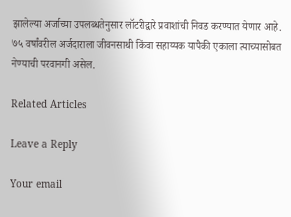झालेल्या अर्जाच्या उपलब्धतेनुसार लॉटरीद्वारे प्रवाशांची निवड करण्यात येणार आहे. ७५ वर्षांवरील अर्जदाराला जीवनसाथी किंवा सहाय्यक यापैकी एकाला त्याच्यासोबत नेण्याची परवानगी असेल.

Related Articles

Leave a Reply

Your email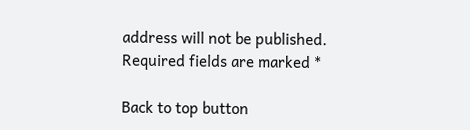address will not be published. Required fields are marked *

Back to top button